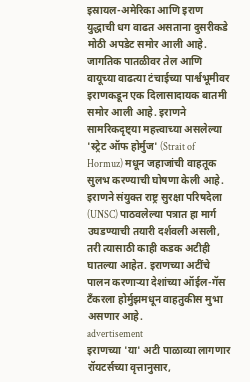इस्रायल-अमेरिका आणि इराण युद्धाची धग वाढत असताना दुसरीकडे मोठी अपडेट समोर आली आहे. जागतिक पातळीवर तेल आणि वायूच्या वाढत्या टंचाईच्या पार्श्वभूमीवर इराणकडून एक दिलासादायक बातमी समोर आली आहे. इराणने सामरिकदृष्ट्या महत्त्वाच्या असलेल्या 'स्ट्रेट ऑफ होर्मुज' (Strait of Hormuz) मधून जहाजांची वाहतूक सुलभ करण्याची घोषणा केली आहे. इराणने संयुक्त राष्ट्र सुरक्षा परिषदेला (UNSC) पाठवलेल्या पत्रात हा मार्ग उघडण्याची तयारी दर्शवली असली, तरी त्यासाठी काही कडक अटीही घातल्या आहेत. इराणच्या अटींचे पालन करणाऱ्या देशांच्या ऑईल-गॅस टँकरला होर्मुझमधून वाहतुकीस मुभा असणार आहे.
advertisement
इराणच्या 'या' अटी पाळाव्या लागणार
रॉयटर्सच्या वृत्तानुसार,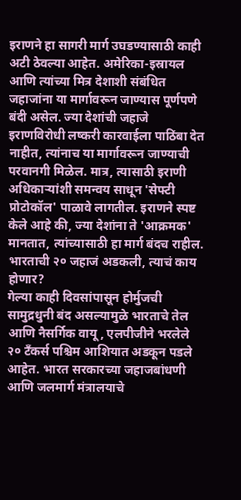इराणने हा सागरी मार्ग उघडण्यासाठी काही अटी ठेवल्या आहेत. अमेरिका-इस्रायल आणि त्यांच्या मित्र देशाशी संबंधित जहाजांना या मार्गावरून जाण्यास पूर्णपणे बंदी असेल. ज्या देशांची जहाजे इराणविरोधी लष्करी कारवाईला पाठिंबा देत नाहीत, त्यांनाच या मार्गावरून जाण्याची परवानगी मिळेल. मात्र, त्यासाठी इराणी अधिकाऱ्यांशी समन्वय साधून 'सेफ्टी प्रोटोकॉल' पाळावे लागतील. इराणने स्पष्ट केले आहे की, ज्या देशांना ते 'आक्रमक' मानतात, त्यांच्यासाठी हा मार्ग बंदच राहील.
भारताची २० जहाजं अडकली, त्याचं काय होणार?
गेल्या काही दिवसांपासून होर्मुजची सामुद्रधुनी बंद असल्यामुळे भारताचे तेल आणि नैसर्गिक वायू, एलपीजीने भरलेले २० टँकर्स पश्चिम आशियात अडकून पडले आहेत. भारत सरकारच्या जहाजबांधणी आणि जलमार्ग मंत्रालयाचे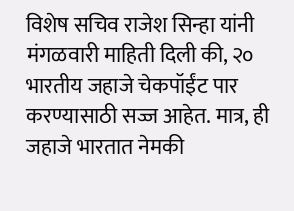विशेष सचिव राजेश सिन्हा यांनी मंगळवारी माहिती दिली की, २० भारतीय जहाजे चेकपॉईंट पार करण्यासाठी सज्ज आहेत. मात्र, ही जहाजे भारतात नेमकी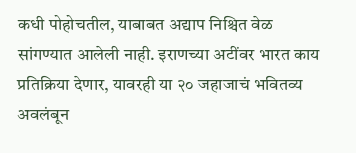कधी पोहोचतील, याबाबत अद्याप निश्चित वेळ सांगण्यात आलेली नाही. इराणच्या अटींवर भारत काय प्रतिक्रिया देणार, यावरही या २० जहाजाचं भवितव्य अवलंबून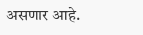असणार आहे.